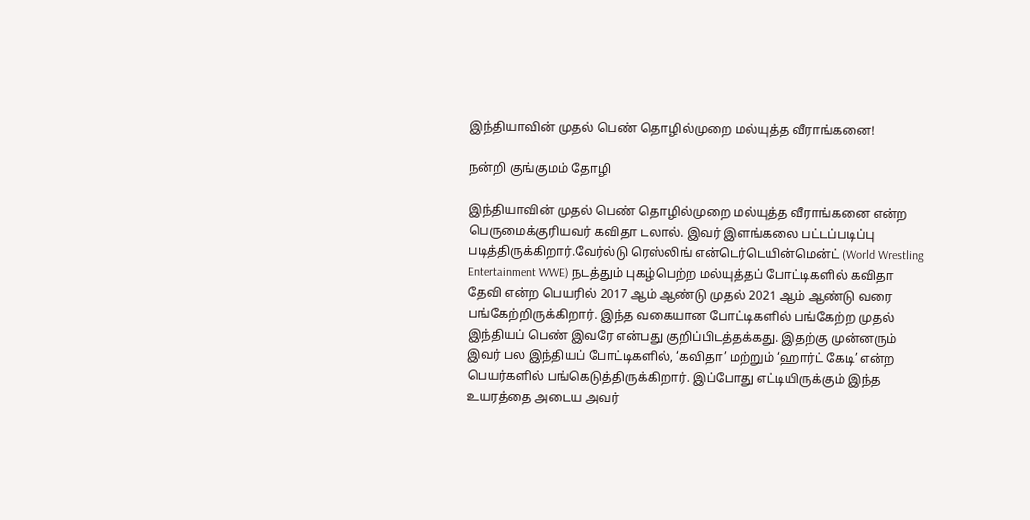இந்தியாவின் முதல் பெண் தொழில்முறை மல்யுத்த வீராங்கனை!

நன்றி குங்குமம் தோழி

இந்தியாவின் முதல் பெண் தொழில்முறை மல்யுத்த வீராங்கனை என்ற பெருமைக்குரியவர் கவிதா டலால். இவர் இளங்கலை பட்டப்படிப்பு படித்திருக்கிறார்.வேர்ல்டு ரெஸ்லிங் என்டெர்டெயின்மென்ட் (World Wrestling Entertainment WWE) நடத்தும் புகழ்பெற்ற மல்யுத்தப் போட்டிகளில் கவிதா தேவி என்ற பெயரில் 2017 ஆம் ஆண்டு முதல் 2021 ஆம் ஆண்டு வரை பங்கேற்றிருக்கிறார். இந்த வகையான போட்டிகளில் பங்கேற்ற முதல் இந்தியப் பெண் இவரே என்பது குறிப்பிடத்தக்கது. இதற்கு முன்னரும் இவர் பல இந்தியப் போட்டிகளில், ‘கவிதா’ மற்றும் ‘ஹார்ட் கேடி’ என்ற பெயர்களில் பங்கெடுத்திருக்கிறார். இப்போது எட்டியிருக்கும் இந்த உயரத்தை அடைய அவர்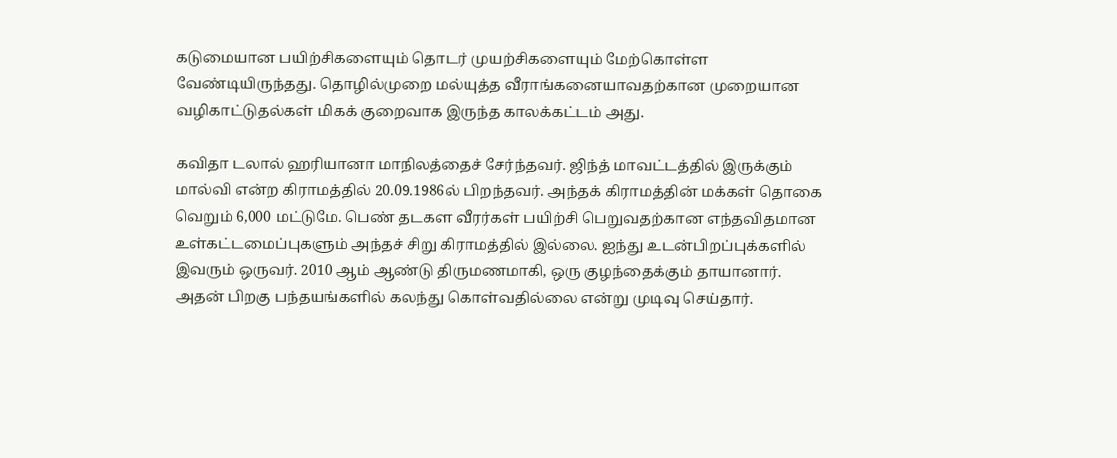கடுமையான பயிற்சிகளையும் தொடர் முயற்சிகளையும் மேற்கொள்ள வேண்டியிருந்தது. தொழில்முறை மல்யுத்த வீராங்கனையாவதற்கான முறையான வழிகாட்டுதல்கள் மிகக் குறைவாக இருந்த காலக்கட்டம் அது.

கவிதா டலால் ஹரியானா மாநிலத்தைச் சேர்ந்தவர். ஜிந்த் மாவட்டத்தில் இருக்கும் மால்வி என்ற கிராமத்தில் 20.09.1986ல் பிறந்தவர். அந்தக் கிராமத்தின் மக்கள் தொகை வெறும் 6,000 மட்டுமே. பெண் தடகள வீரர்கள் பயிற்சி பெறுவதற்கான எந்தவிதமான உள்கட்டமைப்புகளும் அந்தச் சிறு கிராமத்தில் இல்லை. ஐந்து உடன்பிறப்புக்களில் இவரும் ஒருவர். 2010 ஆம் ஆண்டு திருமணமாகி, ஒரு குழந்தைக்கும் தாயானார். அதன் பிறகு பந்தயங்களில் கலந்து கொள்வதில்லை என்று முடிவு செய்தார்.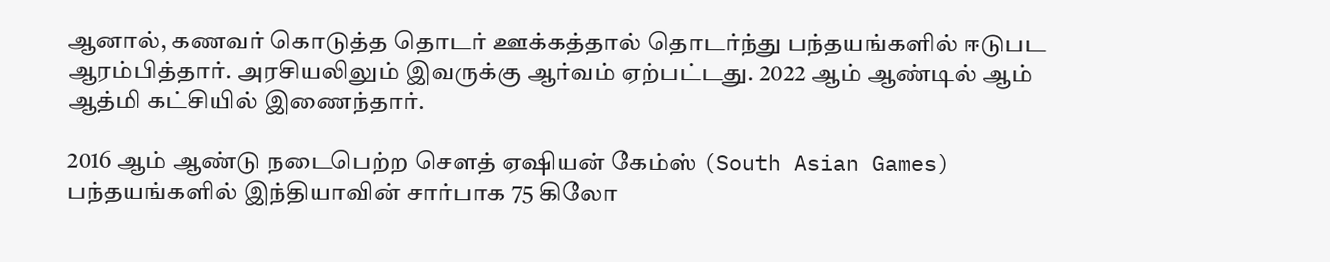ஆனால், கணவர் கொடுத்த தொடர் ஊக்கத்தால் தொடர்ந்து பந்தயங்களில் ஈடுபட ஆரம்பித்தார். அரசியலிலும் இவருக்கு ஆர்வம் ஏற்பட்டது. 2022 ஆம் ஆண்டில் ஆம் ஆத்மி கட்சியில் இணைந்தார்.

2016 ஆம் ஆண்டு நடைபெற்ற சௌத் ஏஷியன் கேம்ஸ் (South Asian Games) பந்தயங்களில் இந்தியாவின் சார்பாக 75 கிலோ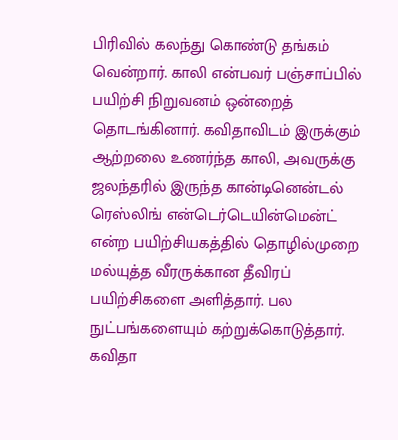பிரிவில் கலந்து கொண்டு தங்கம் வென்றார். காலி என்பவர் பஞ்சாப்பில் பயிற்சி நிறுவனம் ஒன்றைத் தொடங்கினார். கவிதாவிடம் இருக்கும் ஆற்றலை உணர்ந்த காலி, அவருக்கு ஜலந்தரில் இருந்த கான்டினென்டல் ரெஸ்லிங் என்டெர்டெயின்மென்ட் என்ற பயிற்சியகத்தில் தொழில்முறை மல்யுத்த வீரருக்கான தீவிரப் பயிற்சிகளை அளித்தார். பல நுட்பங்களையும் கற்றுக்கொடுத்தார். கவிதா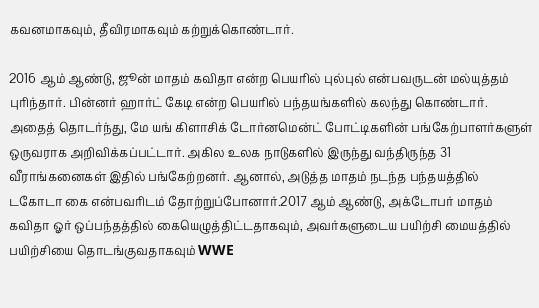கவனமாகவும், தீவிரமாகவும் கற்றுக்கொண்டார்.

2016 ஆம் ஆண்டு, ஜூன் மாதம் கவிதா என்ற பெயரில் புல்புல் என்பவருடன் மல்யுத்தம் புரிந்தார். பின்னர் ஹார்ட் கேடி என்ற பெயரில் பந்தயங்களில் கலந்து கொண்டார். அதைத் தொடர்ந்து, மே யங் கிளாசிக் டோர்னமென்ட் போட்டிகளின் பங்கேற்பாளர்களுள் ஒருவராக அறிவிக்கப்பட்டார். அகில உலக நாடுகளில் இருந்து வந்திருந்த 31 வீராங்கனைகள் இதில் பங்கேற்றனர். ஆனால், அடுத்த மாதம் நடந்த பந்தயத்தில் டகோடா கை என்பவரிடம் தோற்றுப்போனார்.2017 ஆம் ஆண்டு, அக்டோபர் மாதம் கவிதா ஓர் ஒப்பந்தத்தில் கையெழுத்திட்டதாகவும், அவர்களுடைய பயிற்சி மையத்தில் பயிற்சியை தொடங்குவதாகவும் WWE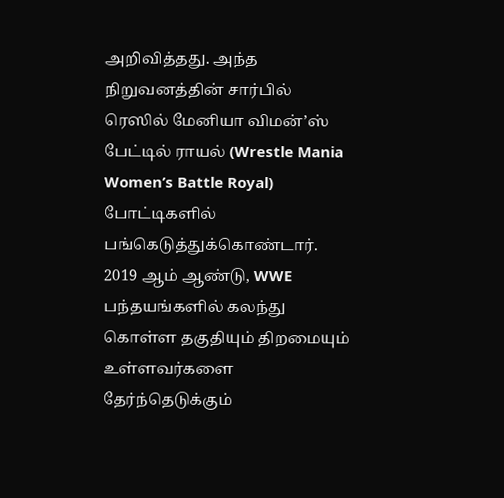அறிவித்தது. அந்த நிறுவனத்தின் சார்பில் ரெஸில் மேனியா விமன்’ஸ் பேட்டில் ராயல் (Wrestle Mania Women’s Battle Royal) போட்டிகளில் பங்கெடுத்துக்கொண்டார். 2019 ஆம் ஆண்டு, WWE பந்தயங்களில் கலந்து கொள்ள தகுதியும் திறமையும் உள்ளவர்களை தேர்ந்தெடுக்கும்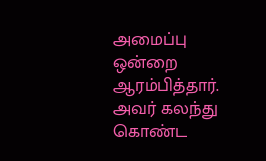அமைப்பு ஒன்றை ஆரம்பித்தார். அவர் கலந்து கொண்ட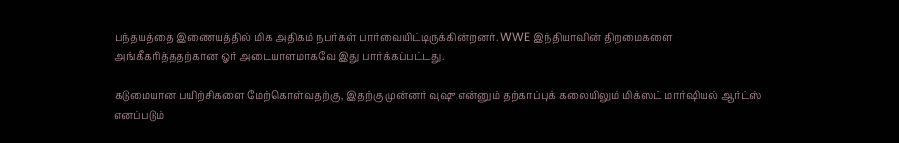பந்தயத்தை இணையத்தில் மிக அதிகம் நபர்கள் பார்வையிட்டிருக்கின்றனர். WWE இந்தியாவின் திறமைகளை அங்கீகரித்ததற்கான ஓர் அடையாளமாகவே இது பார்க்கப்பட்டது.

கடுமையான பயிற்சிகளை மேற்கொள்வதற்கு, இதற்கு முன்னர் வுஷு என்னும் தற்காப்புக் கலையிலும் மிக்ஸட் மார்ஷியல் ஆர்ட்ஸ் எனப்படும்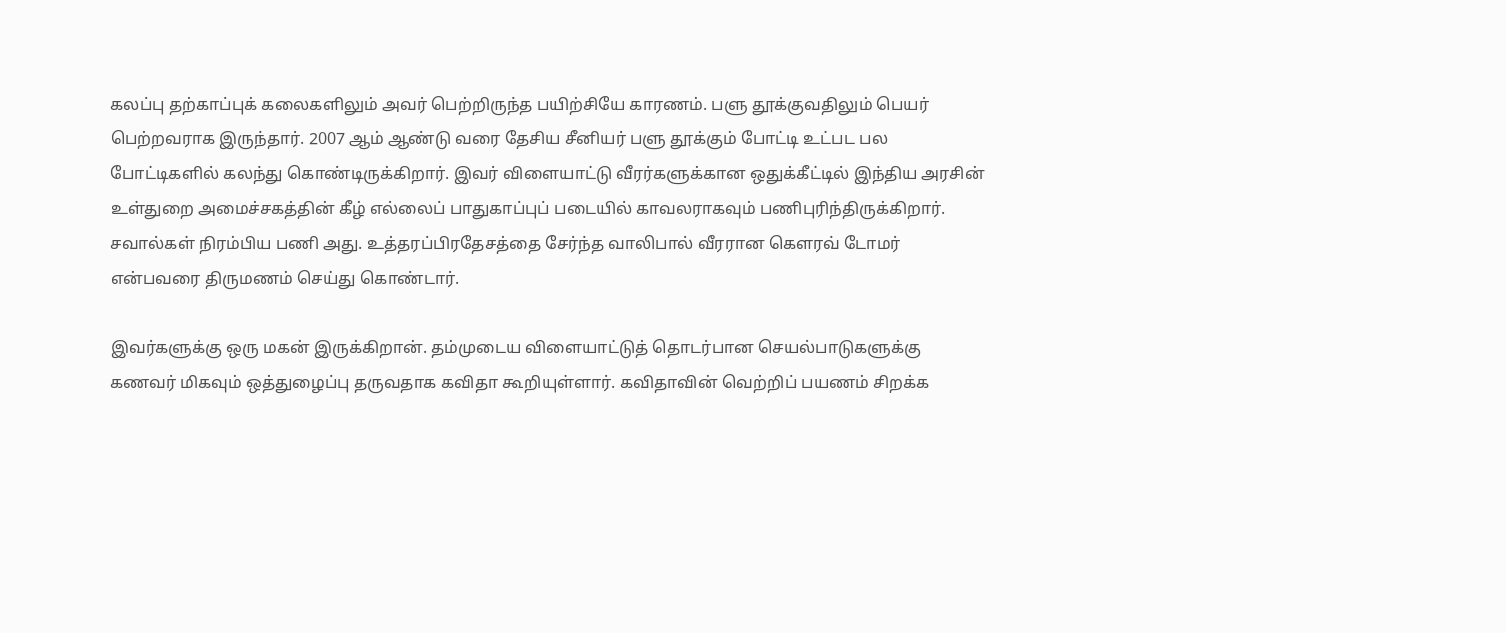கலப்பு தற்காப்புக் கலைகளிலும் அவர் பெற்றிருந்த பயிற்சியே காரணம். பளு தூக்குவதிலும் பெயர் பெற்றவராக இருந்தார். 2007 ஆம் ஆண்டு வரை தேசிய சீனியர் பளு தூக்கும் போட்டி உட்பட பல போட்டிகளில் கலந்து கொண்டிருக்கிறார். இவர் விளையாட்டு வீரர்களுக்கான ஒதுக்கீட்டில் இந்திய அரசின் உள்துறை அமைச்சகத்தின் கீழ் எல்லைப் பாதுகாப்புப் படையில் காவலராகவும் பணிபுரிந்திருக்கிறார். சவால்கள் நிரம்பிய பணி அது. உத்தரப்பிரதேசத்தை சேர்ந்த வாலிபால் வீரரான கௌரவ் டோமர் என்பவரை திருமணம் செய்து கொண்டார்.

இவர்களுக்கு ஒரு மகன் இருக்கிறான். தம்முடைய விளையாட்டுத் தொடர்பான செயல்பாடுகளுக்கு கணவர் மிகவும் ஒத்துழைப்பு தருவதாக கவிதா கூறியுள்ளார். கவிதாவின் வெற்றிப் பயணம் சிறக்க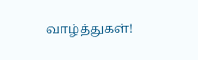வாழ்த்துகள்!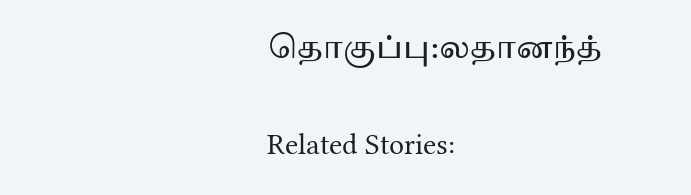தொகுப்பு:லதானந்த்

Related Stories: